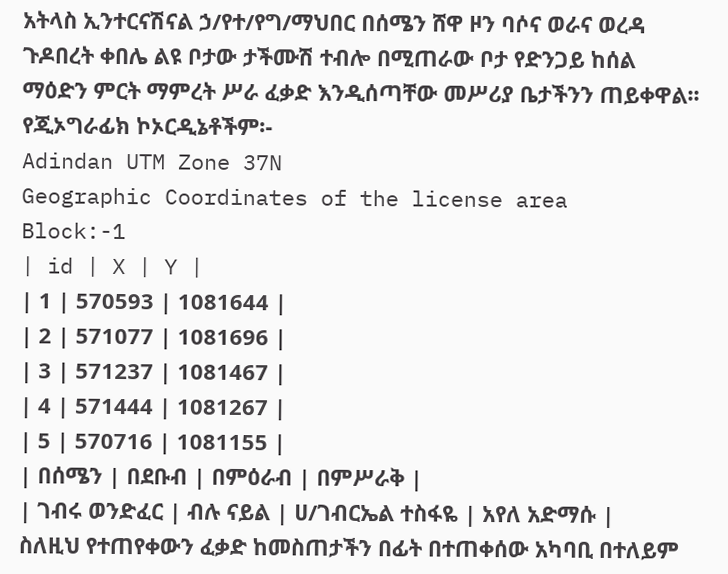አትላስ ኢንተርናሽናል ኃ/የተ/የግ/ማህበር በሰሜን ሸዋ ዞን ባሶና ወራና ወረዳ ጉዶበረት ቀበሌ ልዩ ቦታው ታችሙሽ ተብሎ በሚጠራው ቦታ የድንጋይ ከሰል ማዕድን ምርት ማምረት ሥራ ፈቃድ እንዲሰጣቸው መሥሪያ ቤታችንን ጠይቀዋል፡፡
የጂኦግራፊክ ኮኦርዲኔቶችም፡-
Adindan UTM Zone 37N
Geographic Coordinates of the license area
Block:-1
| id | X | Y |
| 1 | 570593 | 1081644 |
| 2 | 571077 | 1081696 |
| 3 | 571237 | 1081467 |
| 4 | 571444 | 1081267 |
| 5 | 570716 | 1081155 |
| በሰሜን | በደቡብ | በምዕራብ | በምሥራቅ |
| ገብሩ ወንድፈር | ብሉ ናይል | ሀ/ገብርኤል ተስፋዬ | አየለ አድማሱ |
ስለዚህ የተጠየቀውን ፈቃድ ከመስጠታችን በፊት በተጠቀሰው አካባቢ በተለይም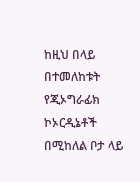ከዚህ በላይ በተመለከቱት የጂኦግራፊክ ኮኦርዲኔቶች በሚከለል ቦታ ላይ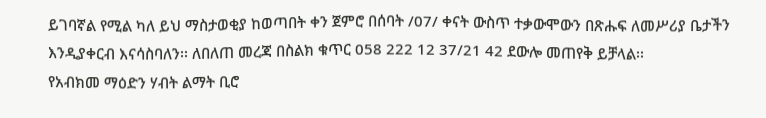ይገባኛል የሚል ካለ ይህ ማስታወቂያ ከወጣበት ቀን ጀምሮ በሰባት /07/ ቀናት ውስጥ ተቃውሞውን በጽሑፍ ለመሥሪያ ቤታችን እንዲያቀርብ እናሳስባለን፡፡ ለበለጠ መረጃ በስልክ ቁጥር 058 222 12 37/21 42 ደውሎ መጠየቅ ይቻላል፡፡
የአብክመ ማዕድን ሃብት ልማት ቢሮ